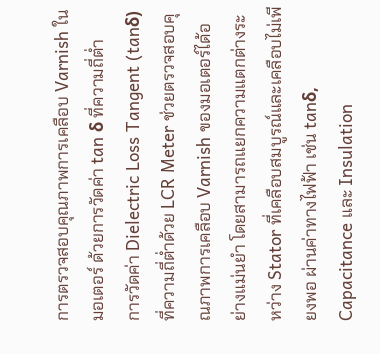การตรวจสอบคุณภาพการเคลือบ Varnish ในมอเตอร์ ด้วยการวัดค่า tan δ ที่ความถี่ต่ำ
การวัดค่า Dielectric Loss Tangent (tanδ) ที่ความถี่ต่ำด้วย LCR Meter ช่วยตรวจสอบคุณภาพการเคลือบ Varnish ของมอเตอร์ได้อย่างแม่นยำ โดยสามารถแยกความแตกต่างระหว่าง Stator ที่เคลือบสมบูรณ์และเคลือบไม่เพียงพอ ผ่านค่าทางไฟฟ้า เช่น tanδ, Capacitance และ Insulation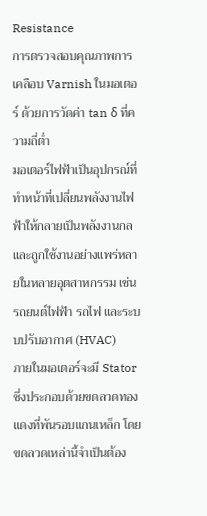Resistance
การตรวจสอบคุณภาพการเคลือบ Varnish ในมอเตอร์ ด้วยการวัดค่า tan δ ที่ความถี่ต่ำ
มอเตอร์ไฟฟ้าเป็นอุปกรณ์ที่ทำหน้าที่เปลี่ยนพลังงานไฟฟ้าให้กลายเป็นพลังงานกล และถูกใช้งานอย่างแพร่หลายในหลายอุตสาหกรรม เช่น รถยนต์ไฟฟ้า รถไฟ และระบบปรับอากาศ (HVAC)
ภายในมอเตอร์จะมี Stator ซึ่งประกอบด้วยขดลวดทองแดงที่พันรอบแกนเหล็ก โดยขดลวดเหล่านี้จำเป็นต้อง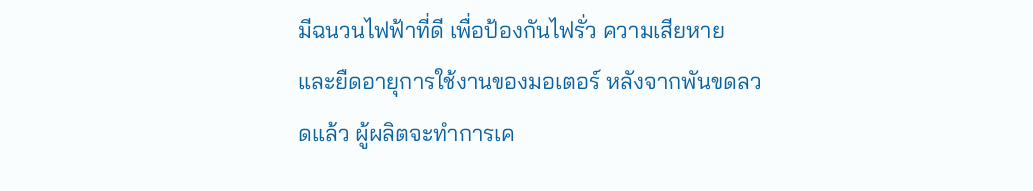มีฉนวนไฟฟ้าที่ดี เพื่อป้องกันไฟรั่ว ความเสียหาย และยืดอายุการใช้งานของมอเตอร์ หลังจากพันขดลวดแล้ว ผู้ผลิตจะทำการเค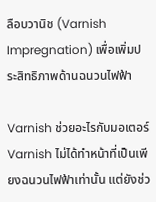ลือบวานิช (Varnish Impregnation) เพื่อเพิ่มประสิทธิภาพด้านฉนวนไฟฟ้า

Varnish ช่วยอะไรกับมอเตอร์
Varnish ไม่ได้ทำหน้าที่เป็นเพียงฉนวนไฟฟ้าเท่านั้น แต่ยังช่ว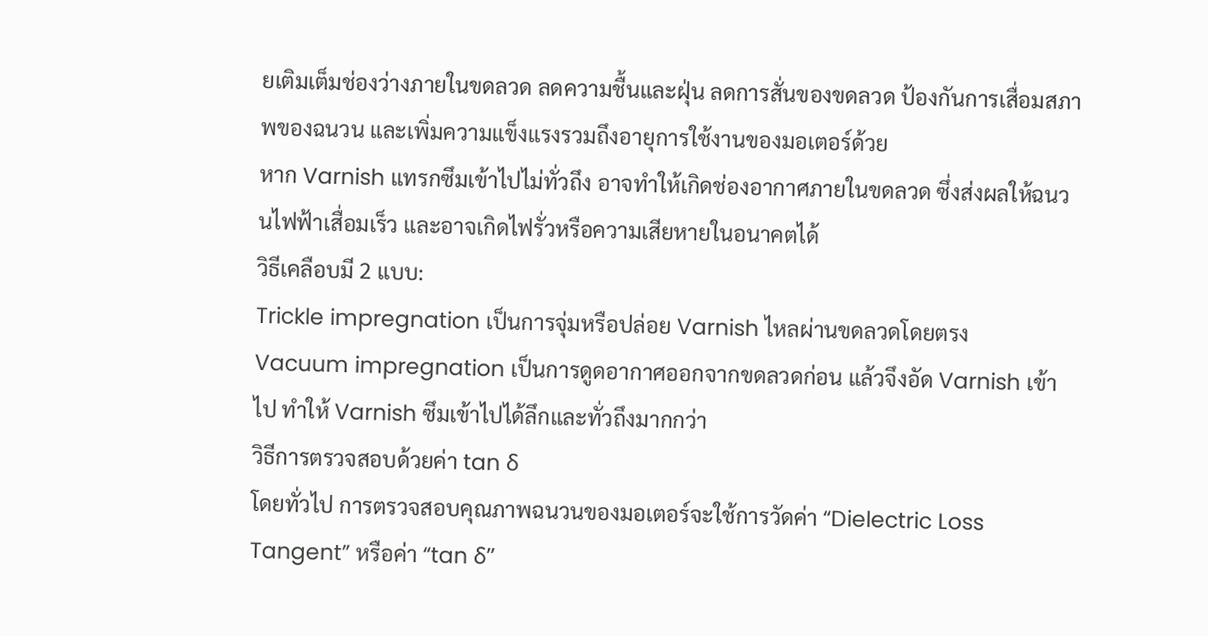ยเติมเต็มช่องว่างภายในขดลวด ลดความชื้นและฝุ่น ลดการสั่นของขดลวด ป้องกันการเสื่อมสภาพของฉนวน และเพิ่มความแข็งแรงรวมถึงอายุการใช้งานของมอเตอร์ด้วย
หาก Varnish แทรกซึมเข้าไปไม่ทั่วถึง อาจทำให้เกิดช่องอากาศภายในขดลวด ซึ่งส่งผลให้ฉนวนไฟฟ้าเสื่อมเร็ว และอาจเกิดไฟรั่วหรือความเสียหายในอนาคตได้
วิธีเคลือบมี 2 แบบ:
Trickle impregnation เป็นการจุ่มหรือปล่อย Varnish ไหลผ่านขดลวดโดยตรง
Vacuum impregnation เป็นการดูดอากาศออกจากขดลวดก่อน แล้วจึงอัด Varnish เข้าไป ทำให้ Varnish ซึมเข้าไปได้ลึกและทั่วถึงมากกว่า
วิธีการตรวจสอบด้วยค่า tan δ
โดยทั่วไป การตรวจสอบคุณภาพฉนวนของมอเตอร์จะใช้การวัดค่า “Dielectric Loss Tangent” หรือค่า “tan δ”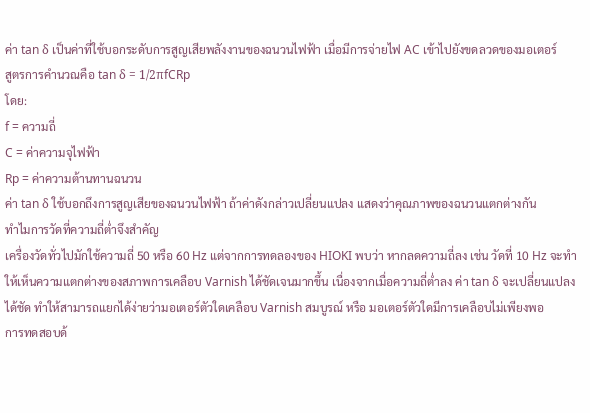ค่า tan δ เป็นค่าที่ใช้บอกระดับการสูญเสียพลังงานของฉนวนไฟฟ้า เมื่อมีการจ่ายไฟ AC เข้าไปยังขดลวดของมอเตอร์
สูตรการคำนวณคือ tan δ = 1/2πfCRp
โดย:
f = ความถี่
C = ค่าความจุไฟฟ้า
Rp = ค่าความต้านทานฉนวน
ค่า tan δ ใช้บอกถึงการสูญเสียของฉนวนไฟฟ้า ถ้าค่าดังกล่าวเปลี่ยนแปลง แสดงว่าคุณภาพของฉนวนแตกต่างกัน
ทำไมการวัดที่ความถี่ต่ำจึงสำคัญ
เครื่องวัดทั่วไปมักใช้ความถี่ 50 หรือ 60 Hz แต่จากการทดลองของ HIOKI พบว่า หากลดความถี่ลง เช่น วัดที่ 10 Hz จะทำให้เห็นความแตกต่างของสภาพการเคลือบ Varnish ได้ชัดเจนมากขึ้น เนื่องจากเมื่อความถี่ต่ำลง ค่า tan δ จะเปลี่ยนแปลงได้ชัด ทำให้สามารถแยกได้ง่ายว่ามอเตอร์ตัวใดเคลือบ Varnish สมบูรณ์ หรือ มอเตอร์ตัวใดมีการเคลือบไม่เพียงพอ
การทดสอบด้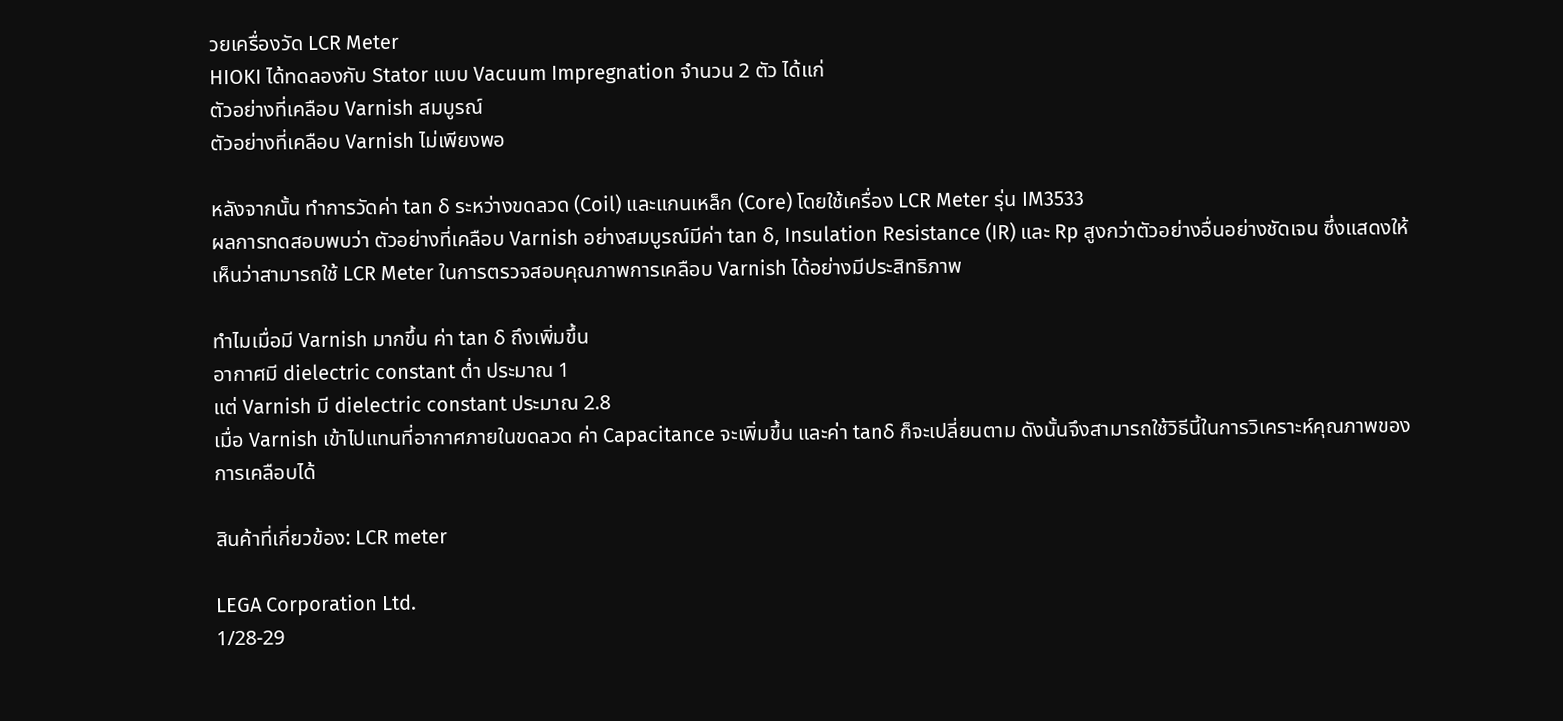วยเครื่องวัด LCR Meter
HIOKI ได้ทดลองกับ Stator แบบ Vacuum Impregnation จำนวน 2 ตัว ได้แก่
ตัวอย่างที่เคลือบ Varnish สมบูรณ์
ตัวอย่างที่เคลือบ Varnish ไม่เพียงพอ

หลังจากนั้น ทำการวัดค่า tan δ ระหว่างขดลวด (Coil) และแกนเหล็ก (Core) โดยใช้เครื่อง LCR Meter รุ่น IM3533
ผลการทดสอบพบว่า ตัวอย่างที่เคลือบ Varnish อย่างสมบูรณ์มีค่า tan δ, Insulation Resistance (IR) และ Rp สูงกว่าตัวอย่างอื่นอย่างชัดเจน ซึ่งแสดงให้เห็นว่าสามารถใช้ LCR Meter ในการตรวจสอบคุณภาพการเคลือบ Varnish ได้อย่างมีประสิทธิภาพ

ทำไมเมื่อมี Varnish มากขึ้น ค่า tan δ ถึงเพิ่มขึ้น
อากาศมี dielectric constant ต่ำ ประมาณ 1
แต่ Varnish มี dielectric constant ประมาณ 2.8
เมื่อ Varnish เข้าไปแทนที่อากาศภายในขดลวด ค่า Capacitance จะเพิ่มขึ้น และค่า tanδ ก็จะเปลี่ยนตาม ดังนั้นจึงสามารถใช้วิธีนี้ในการวิเคราะห์คุณภาพของการเคลือบได้

สินค้าที่เกี่ยวข้อง: LCR meter

LEGA Corporation Ltd.
1/28-29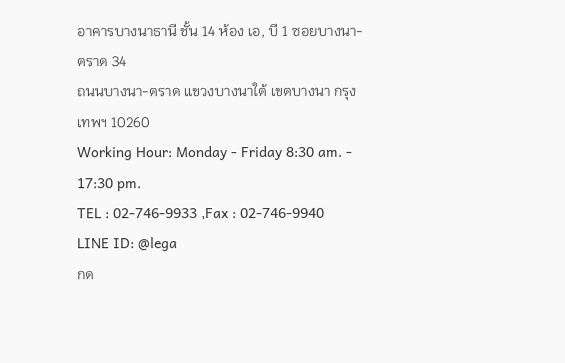อาคารบางนาธานี ชั้น 14 ห้อง เอ, บี 1 ซอยบางนา-ตราด 34
ถนนบางนา-ตราด แขวงบางนาใต้ เขตบางนา กรุงเทพฯ 10260
Working Hour: Monday - Friday 8:30 am. - 17:30 pm.
TEL : 02-746-9933 ,Fax : 02-746-9940
LINE ID: @lega
กด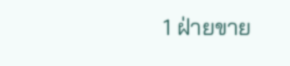1 ฝ่ายขาย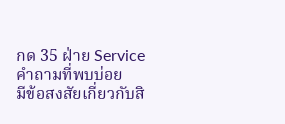กด 35 ฝ่าย Service
คำถามที่พบบ่อย
มีข้อสงสัยเกี่ยวกับสิ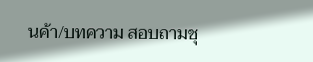นค้า/บทความ สอบถามชุ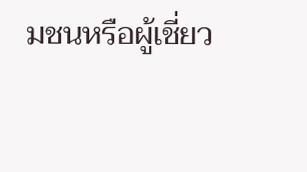มชนหรือผู้เชี่ยว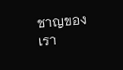ชาญของเรา